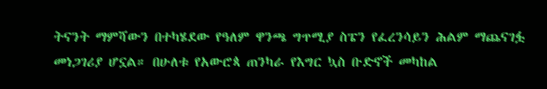ትናንት ማምሻውን በተካሄደው የዓለም ዋንጫ ግጥሚያ ስፔን የፈረንሳይን ሕልም ማጨናገፏ መነጋገሪያ ሆኗል። በሁለቱ የአውሮጳ ጠንካራ የእግር ኳስ ቡድኖች መካከል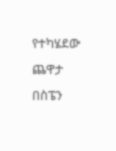የተካሄደው ጨዋታ በስፔን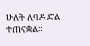ሁለት ለባዶ ድል ተጠናቋል።